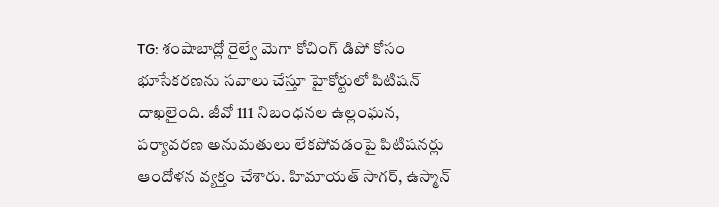TG: శంషాబాద్లో రైల్వే మెగా కోచింగ్ డిపో కోసం భూసేకరణను సవాలు చేస్తూ హైకోర్టులో పిటిషన్ దాఖలైంది. జీవో 111 నిబంధనల ఉల్లంఘన, పర్యావరణ అనుమతులు లేకపోవడంపై పిటిషనర్లు ఆందోళన వ్యక్తం చేశారు. హిమాయత్ సాగర్, ఉస్మాన్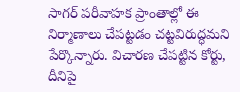సాగర్ పరీవాహక ప్రాంతాల్లో ఈ నిర్మాణాలు చేపట్టడం చట్టవిరుద్ధమని పేర్కొన్నారు. విచారణ చేపట్టిన కోర్టు, దీనిపై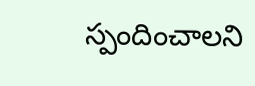స్పందించాలని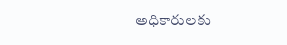అధికారులకు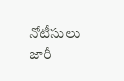నోటీసులు జారీ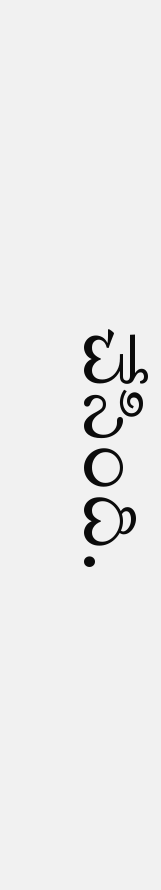చేసింది.